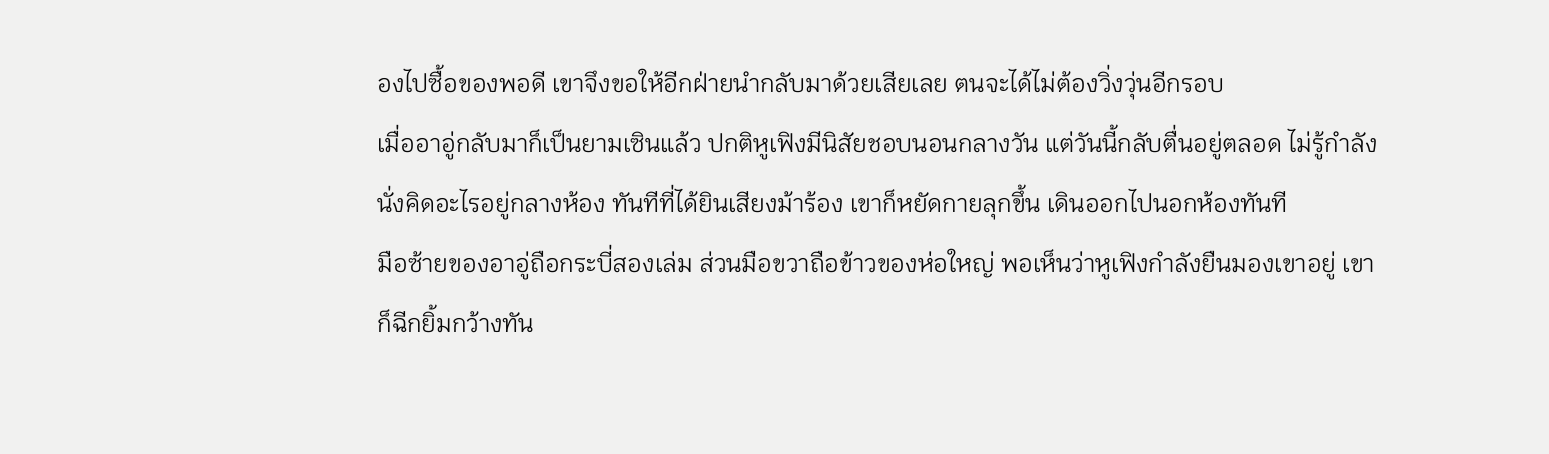องไปซื้อของพอดี เขาจึงขอให้อีกฝ่ายนำกลับมาด้วยเสียเลย ตนจะได้ไม่ต้องวิ่งวุ่นอีกรอบ
เมื่ออาอู่กลับมาก็เป็นยามเซินแล้ว ปกติหูเฟิงมีนิสัยชอบนอนกลางวัน แต่วันนี้กลับตื่นอยู่ตลอด ไม่รู้กำลังนั่งคิดอะไรอยู่กลางห้อง ทันทีที่ได้ยินเสียงม้าร้อง เขาก็หยัดกายลุกขึ้น เดินออกไปนอกห้องทันที
มือซ้ายของอาอู่ถือกระบี่สองเล่ม ส่วนมือขวาถือข้าวของห่อใหญ่ พอเห็นว่าหูเฟิงกำลังยืนมองเขาอยู่ เขาก็ฉีกยิ้มกว้างทัน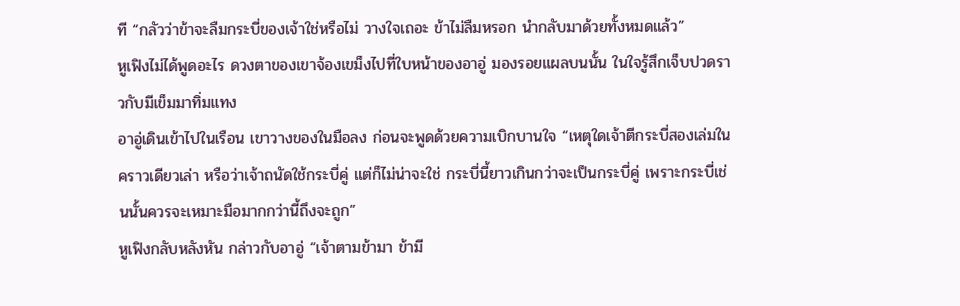ที “กลัวว่าข้าจะลืมกระบี่ของเจ้าใช่หรือไม่ วางใจเถอะ ข้าไม่ลืมหรอก นำกลับมาด้วยทั้งหมดแล้ว”
หูเฟิงไม่ได้พูดอะไร ดวงตาของเขาจ้องเขม็งไปที่ใบหน้าของอาอู่ มองรอยแผลบนนั้น ในใจรู้สึกเจ็บปวดราวกับมีเข็มมาทิ่มแทง
อาอู่เดินเข้าไปในเรือน เขาวางของในมือลง ก่อนจะพูดด้วยความเบิกบานใจ “เหตุใดเจ้าตีกระบี่สองเล่มในคราวเดียวเล่า หรือว่าเจ้าถนัดใช้กระบี่คู่ แต่ก็ไม่น่าจะใช่ กระบี่นี้ยาวเกินกว่าจะเป็นกระบี่คู่ เพราะกระบี่เช่นนั้นควรจะเหมาะมือมากกว่านี้ถึงจะถูก”
หูเฟิงกลับหลังหัน กล่าวกับอาอู่ “เจ้าตามข้ามา ข้ามี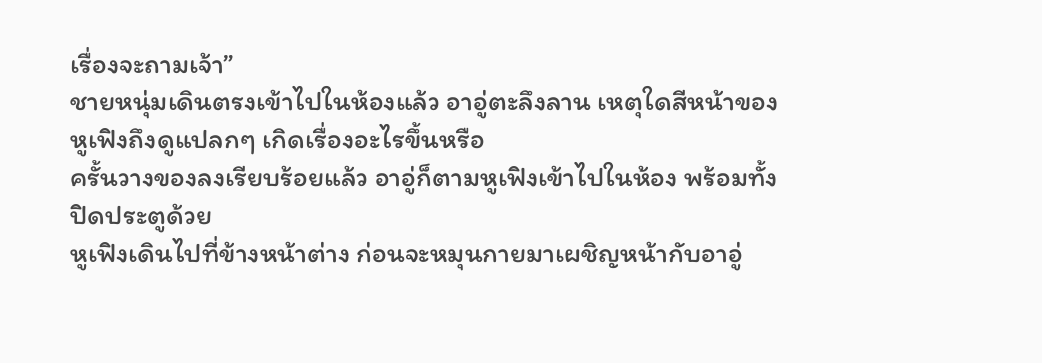เรื่องจะถามเจ้า”
ชายหนุ่มเดินตรงเข้าไปในห้องแล้ว อาอู่ตะลึงลาน เหตุใดสีหน้าของหูเฟิงถึงดูแปลกๆ เกิดเรื่องอะไรขึ้นหรือ
ครั้นวางของลงเรียบร้อยแล้ว อาอู่ก็ตามหูเฟิงเข้าไปในห้อง พร้อมทั้งปิดประตูด้วย
หูเฟิงเดินไปที่ข้างหน้าต่าง ก่อนจะหมุนกายมาเผชิญหน้ากับอาอู่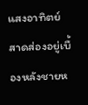แสงอาทิตย์สาดส่องอยู่เบื้องหลังชายห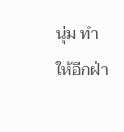นุ่ม ทำให้อีกฝ่า